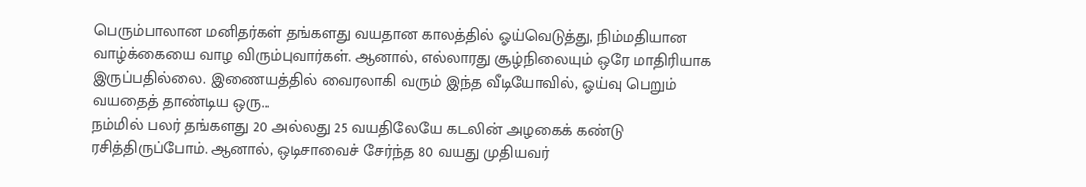பெரும்பாலான மனிதர்கள் தங்களது வயதான காலத்தில் ஓய்வெடுத்து, நிம்மதியான வாழ்க்கையை வாழ விரும்புவார்கள். ஆனால், எல்லாரது சூழ்நிலையும் ஒரே மாதிரியாக இருப்பதில்லை. இணையத்தில் வைரலாகி வரும் இந்த வீடியோவில், ஓய்வு பெறும் வயதைத் தாண்டிய ஒரு...
நம்மில் பலர் தங்களது 20 அல்லது 25 வயதிலேயே கடலின் அழகைக் கண்டு ரசித்திருப்போம். ஆனால், ஒடிசாவைச் சேர்ந்த 80 வயது முதியவர்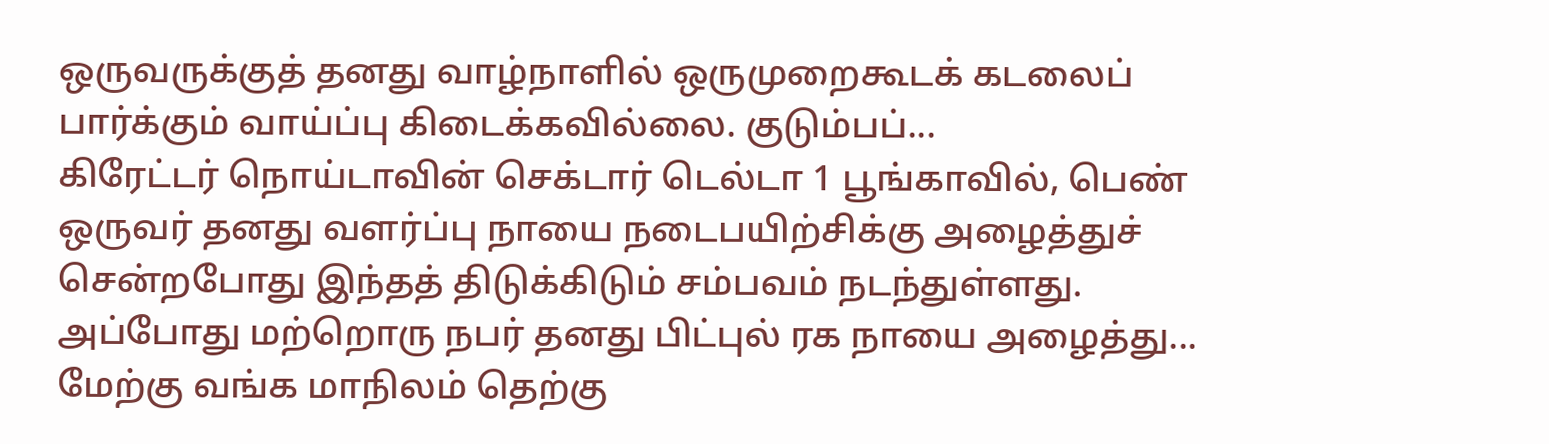ஒருவருக்குத் தனது வாழ்நாளில் ஒருமுறைகூடக் கடலைப் பார்க்கும் வாய்ப்பு கிடைக்கவில்லை. குடும்பப்...
கிரேட்டர் நொய்டாவின் செக்டார் டெல்டா 1 பூங்காவில், பெண் ஒருவர் தனது வளர்ப்பு நாயை நடைபயிற்சிக்கு அழைத்துச் சென்றபோது இந்தத் திடுக்கிடும் சம்பவம் நடந்துள்ளது. அப்போது மற்றொரு நபர் தனது பிட்புல் ரக நாயை அழைத்து...
மேற்கு வங்க மாநிலம் தெற்கு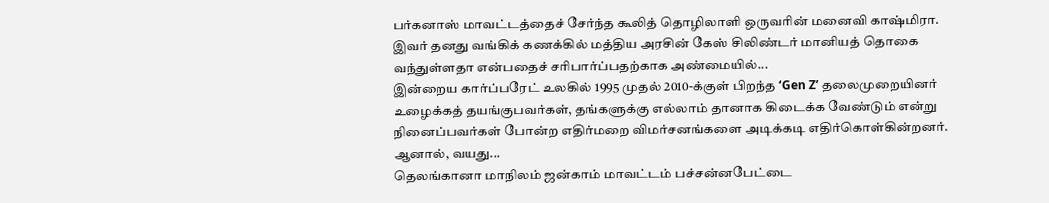பர்கனாஸ் மாவட்டத்தைச் சேர்ந்த கூலித் தொழிலாளி ஒருவரின் மனைவி காஷ்மிரா. இவர் தனது வங்கிக் கணக்கில் மத்திய அரசின் கேஸ் சிலிண்டர் மானியத் தொகை வந்துள்ளதா என்பதைச் சரிபார்ப்பதற்காக அண்மையில்...
இன்றைய கார்ப்பரேட் உலகில் 1995 முதல் 2010-க்குள் பிறந்த ‘Gen Z’ தலைமுறையினர் உழைக்கத் தயங்குபவர்கள், தங்களுக்கு எல்லாம் தானாக கிடைக்க வேண்டும் என்று நினைப்பவர்கள் போன்ற எதிர்மறை விமர்சனங்களை அடிக்கடி எதிர்கொள்கின்றனர். ஆனால், வயது...
தெலங்கானா மாநிலம் ஜன்காம் மாவட்டம் பச்சன்னபேட்டை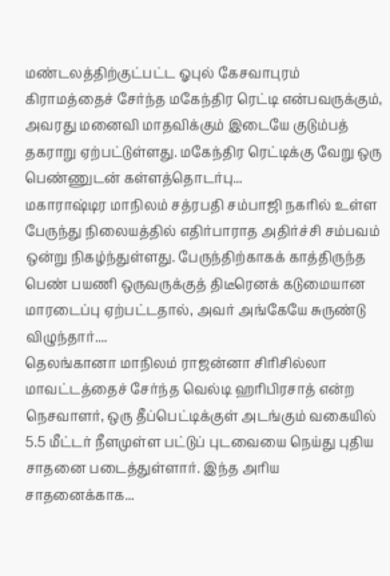மண்டலத்திற்குட்பட்ட ஓபுல் கேசவாபுரம் கிராமத்தைச் சேர்ந்த மகேந்திர ரெட்டி என்பவருக்கும், அவரது மனைவி மாதவிக்கும் இடையே குடும்பத் தகராறு ஏற்பட்டுள்ளது. மகேந்திர ரெட்டிக்கு வேறு ஒரு பெண்ணுடன் கள்ளத்தொடர்பு...
மகாராஷ்டிர மாநிலம் சத்ரபதி சம்பாஜி நகரில் உள்ள பேருந்து நிலையத்தில் எதிர்பாராத அதிர்ச்சி சம்பவம் ஒன்று நிகழ்ந்துள்ளது. பேருந்திற்காகக் காத்திருந்த பெண் பயணி ஒருவருக்குத் திடீரெனக் கடுமையான மாரடைப்பு ஏற்பட்டதால், அவர் அங்கேயே சுருண்டு விழுந்தார்....
தெலங்கானா மாநிலம் ராஜன்னா சிரிசில்லா மாவட்டத்தைச் சேர்ந்த வெல்டி ஹரிபிரசாத் என்ற நெசவாளர், ஒரு தீப்பெட்டிக்குள் அடங்கும் வகையில் 5.5 மீட்டர் நீளமுள்ள பட்டுப் புடவையை நெய்து புதிய சாதனை படைத்துள்ளார். இந்த அரிய சாதனைக்காக...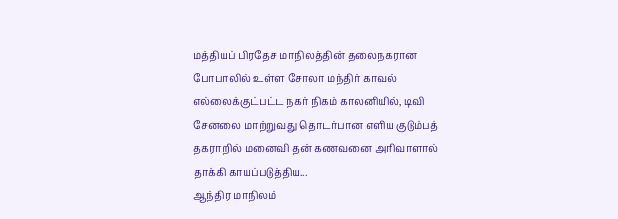மத்தியப் பிரதேச மாநிலத்தின் தலைநகரான போபாலில் உள்ள சோலா மந்திர் காவல் எல்லைக்குட்பட்ட நகர் நிகம் காலனியில், டிவி சேனலை மாற்றுவது தொடர்பான எளிய குடும்பத் தகராறில் மனைவி தன் கணவனை அரிவாளால் தாக்கி காயப்படுத்திய...
ஆந்திர மாநிலம்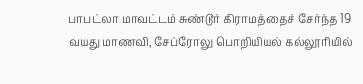பாபட்லா மாவட்டம் சுண்டூர் கிராமத்தைச் சேர்ந்த 19 வயது மாணவி, சேப்ரோலு பொறியியல் கல்லூரியில்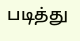படித்து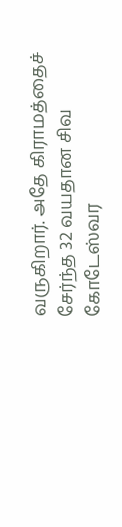வருகிறார். அதே கிராமத்தைச் சேர்ந்த 32 வயதான சிவ கோடேஸ்வர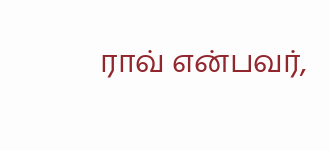ராவ் என்பவர்,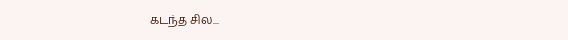கடந்த சில...